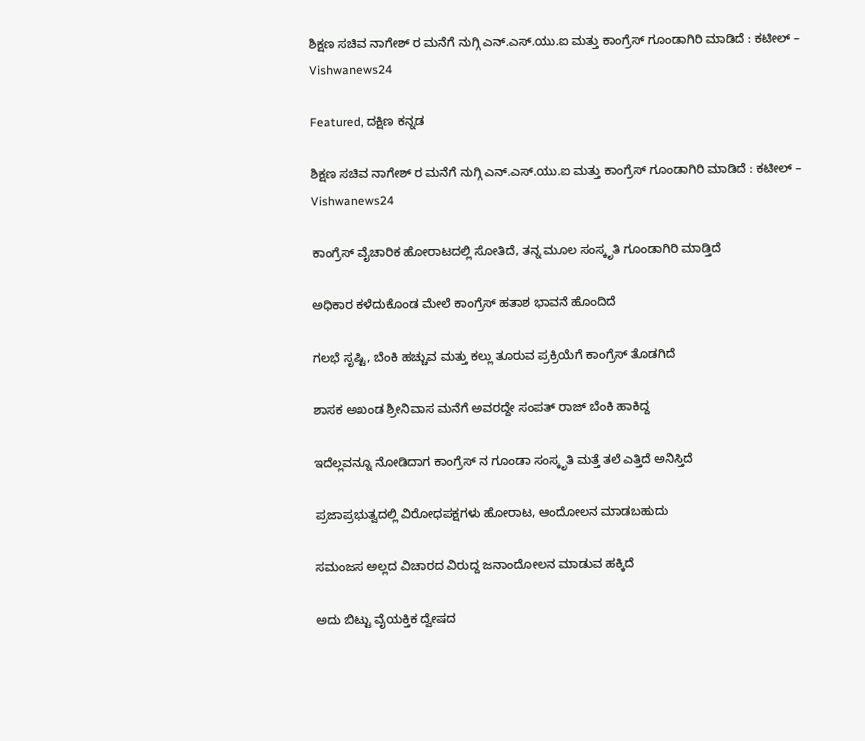ಶಿಕ್ಷಣ ಸಚಿವ ನಾಗೇಶ್ ರ ಮನೆಗೆ ನುಗ್ಗಿ ಎನ್.ಎಸ್.ಯು.ಐ ಮತ್ತು ಕಾಂಗ್ರೆಸ್ ‌ಗೂಂಡಾಗಿರಿ ಮಾಡಿದೆ : ಕಟೀಲ್ – Vishwanews24

Featured, ದಕ್ಷಿಣ ಕನ್ನಡ

ಶಿಕ್ಷಣ ಸಚಿವ ನಾಗೇಶ್ ರ ಮನೆಗೆ ನುಗ್ಗಿ ಎನ್.ಎಸ್.ಯು.ಐ ಮತ್ತು ಕಾಂಗ್ರೆಸ್ ‌ಗೂಂಡಾಗಿರಿ ಮಾಡಿದೆ : ಕಟೀಲ್ – Vishwanews24

ಕಾಂಗ್ರೆಸ್ ವೈಚಾರಿಕ ಹೋರಾಟದಲ್ಲಿ ಸೋತಿದೆ, ತನ್ನ ಮೂಲ ಸಂಸ್ಕೃತಿ ಗೂಂಡಾಗಿರಿ ಮಾಡ್ತಿದೆ

ಅಧಿಕಾರ ಕಳೆದುಕೊಂಡ ಮೇಲೆ ಕಾಂಗ್ರೆಸ್ ಹತಾಶ ಭಾವನೆ ಹೊಂದಿದೆ

ಗಲಭೆ ಸೃಷ್ಟಿ, ಬೆಂಕಿ ಹಚ್ಚುವ ಮತ್ತು ಕಲ್ಲು ತೂರುವ ಪ್ರಕ್ರಿಯೆಗೆ ಕಾಂಗ್ರೆಸ್ ತೊಡಗಿದೆ

ಶಾಸಕ ಅಖಂಡ ಶ್ರೀನಿವಾಸ ಮನೆಗೆ ಅವರದ್ದೇ ಸಂಪತ್ ರಾಜ್ ಬೆಂಕಿ ಹಾಕಿದ್ದ

ಇದೆಲ್ಲವನ್ನೂ ನೋಡಿದಾಗ ಕಾಂಗ್ರೆಸ್ ನ ಗೂಂಡಾ ಸಂಸ್ಕೃತಿ ‌ಮತ್ತೆ‌ ತಲೆ ಎತ್ತಿದೆ ಅನಿಸ್ತಿದೆ

ಪ್ರಜಾಪ್ರಭುತ್ವದಲ್ಲಿ ವಿರೋಧಪಕ್ಷಗಳು ಹೋರಾಟ, ಆಂದೋಲನ ‌ಮಾಡಬಹುದು

ಸಮಂಜಸ ಅಲ್ಲದ ವಿಚಾರದ ವಿರುದ್ದ ಜನಾಂದೋಲನ ಮಾಡುವ ಹಕ್ಕಿದೆ

ಅದು ಬಿಟ್ಟು ವೈಯಕ್ತಿಕ ದ್ವೇಷದ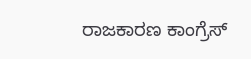ರಾಜಕಾರಣ ಕಾಂಗ್ರೆಸ್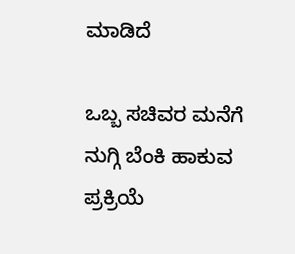ಮಾಡಿದೆ

ಒಬ್ಬ ಸಚಿವರ ಮನೆಗೆ ನುಗ್ಗಿ ಬೆಂಕಿ ಹಾಕುವ ಪ್ರಕ್ರಿಯೆ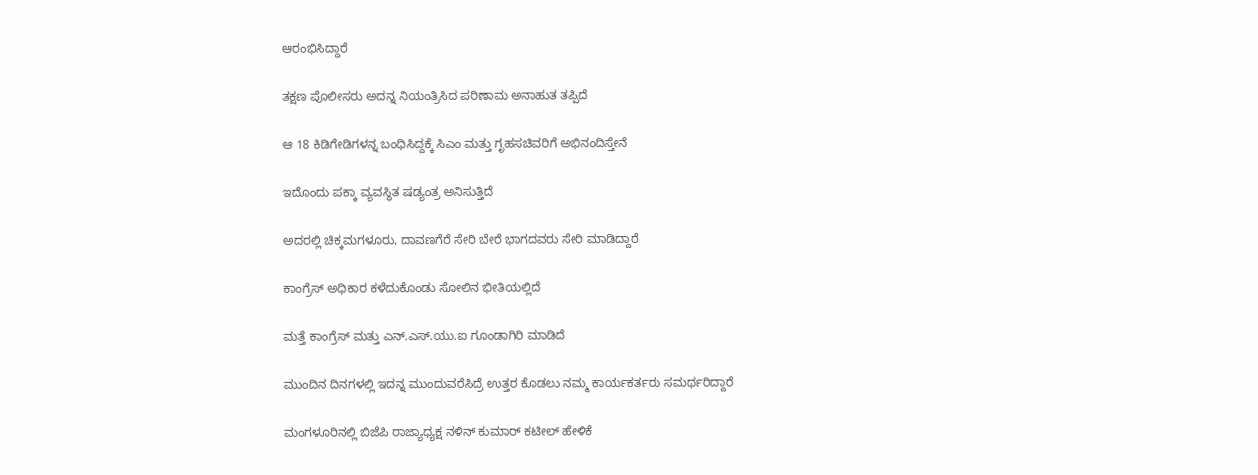ಆರಂಭಿಸಿದ್ದಾರೆ

ತಕ್ಷಣ ಪೊಲೀಸರು ಅದನ್ನ ನಿಯಂತ್ರಿಸಿದ ಪರಿಣಾಮ ಅನಾಹುತ ತಪ್ಪಿದೆ

ಆ 18 ಕಿಡಿಗೇಡಿಗಳನ್ನ ಬಂಧಿಸಿದ್ದಕ್ಕೆ ಸಿಎಂ ಮತ್ತು ಗೃಹಸಚಿವರಿಗೆ ಅಭಿನಂದಿಸ್ತೇನೆ

ಇದೊಂದು ಪಕ್ಕಾ ವ್ಯವಸ್ಥಿತ ಷಡ್ಯಂತ್ರ ಅನಿಸುತ್ತಿದೆ

ಅದರಲ್ಲಿ ಚಿಕ್ಕಮಗಳೂರು, ದಾವಣಗೆರೆ ಸೇರಿ ಬೇರೆ ಭಾಗದವರು ಸೇರಿ ಮಾಡಿದ್ದಾರೆ

ಕಾಂಗ್ರೆಸ್ ಅಧಿಕಾರ ಕಳೆದುಕೊಂಡು ಸೋಲಿನ ಭೀತಿಯಲ್ಲಿದೆ

ಮತ್ತೆ ಕಾಂಗ್ರೆಸ್ ಮತ್ತು ಎನ್.ಎಸ್.ಯು.ಐ ಗೂಂಡಾಗಿರಿ ‌ಮಾಡಿದೆ

ಮುಂದಿನ ದಿನಗಳಲ್ಲಿ ಇದನ್ನ ‌ಮುಂದುವರೆಸಿದ್ರೆ ಉತ್ತರ ಕೊಡಲು ನಮ್ಮ ಕಾರ್ಯಕರ್ತರು ಸಮರ್ಥರಿದ್ದಾರೆ

ಮಂಗಳೂರಿನಲ್ಲಿ ಬಿಜೆಪಿ ರಾಜ್ಯಾಧ್ಯಕ್ಷ ನಳಿನ್ ಕುಮಾರ್ ಕಟೀಲ್ ಹೇಳಿಕೆ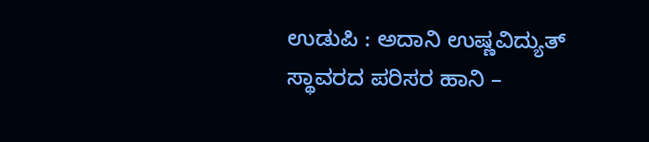ಉಡುಪಿ : ಅದಾನಿ ಉಷ್ಣವಿದ್ಯುತ್ ಸ್ಥಾವರದ ಪರಿಸರ ಹಾನಿ –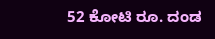52 ಕೋಟಿ ರೂ. ದಂಡ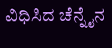ವಿಧಿಸಿದ ಚೆನ್ನೈನ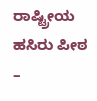ರಾಷ್ಟ್ರೀಯ ಹಸಿರು ಪೀಠ –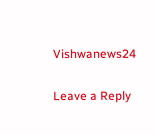Vishwanews24

Leave a Reply